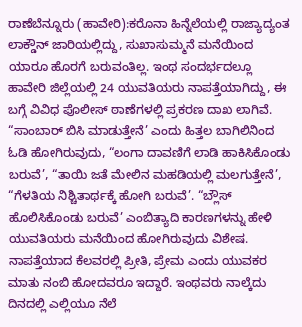ರಾಣೆಬೆನ್ನೂರು (ಹಾವೇರಿ):ಕರೊನಾ ಹಿನ್ನೆಲೆಯಲ್ಲಿ ರಾಜ್ಯಾದ್ಯಂತ ಲಾಕ್ಡೌನ್ ಜಾರಿಯಲ್ಲಿದ್ದು, ಸುಖಾಸುಮ್ಮನೆ ಮನೆಯಿಂದ ಯಾರೂ ಹೊರಗೆ ಬರುವಂತಿಲ್ಲ. ಇಂಥ ಸಂದರ್ಭದಲ್ಲೂ ಹಾವೇರಿ ಜಿಲ್ಲೆಯಲ್ಲಿ 24 ಯುವತಿಯರು ನಾಪತ್ತೆಯಾಗಿದ್ದು, ಈ ಬಗ್ಗೆ ವಿವಿಧ ಪೊಲೀಸ್ ಠಾಣೆಗಳಲ್ಲಿ ಪ್ರಕರಣ ದಾಖ ಲಾಗಿವೆ.
“ಸಾಂಬಾರ್ ಬಿಸಿ ಮಾಡುತ್ತೇನೆ’ ಎಂದು ಹಿತ್ತಲ ಬಾಗಿಲಿನಿಂದ ಓಡಿ ಹೋಗಿರುವುದು, “ಲಂಗಾ ದಾವಣಿಗೆ ಲಾಡಿ ಹಾಕಿಸಿಕೊಂಡು ಬರುವೆ’, “ತಾಯಿ ಜತೆ ಮೇಲಿನ ಮಹಡಿಯಲ್ಲಿ ಮಲಗುತ್ತೇನೆ’, “ಗೆಳತಿಯ ನಿಶ್ಚಿತಾರ್ಥಕ್ಕೆ ಹೋಗಿ ಬರುವೆ’. “ಬ್ಲೌಸ್ ಹೊಲಿಸಿಕೊಂಡು ಬರುವೆ’ ಎಂಬಿತ್ಯಾದಿ ಕಾರಣಗಳನ್ನು ಹೇಳಿ ಯುವತಿಯರು ಮನೆಯಿಂದ ಹೋಗಿರುವುದು ವಿಶೇಷ. ನಾಪತ್ತೆಯಾದ ಕೆಲವರಲ್ಲಿ ಪ್ರೀತಿ, ಪ್ರೇಮ ಎಂದು ಯುವಕರ ಮಾತು ನಂಬಿ ಹೋದವರೂ ಇದ್ದಾರೆ. ಇಂಥವರು ನಾಲ್ಕೆದು ದಿನದಲ್ಲಿ ಎಲ್ಲಿಯೂ ನೆಲೆ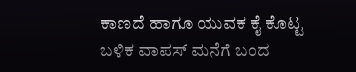ಕಾಣದೆ ಹಾಗೂ ಯುವಕ ಕೈ ಕೊಟ್ಟ ಬಳಿಕ ವಾಪಸ್ ಮನೆಗೆ ಬಂದ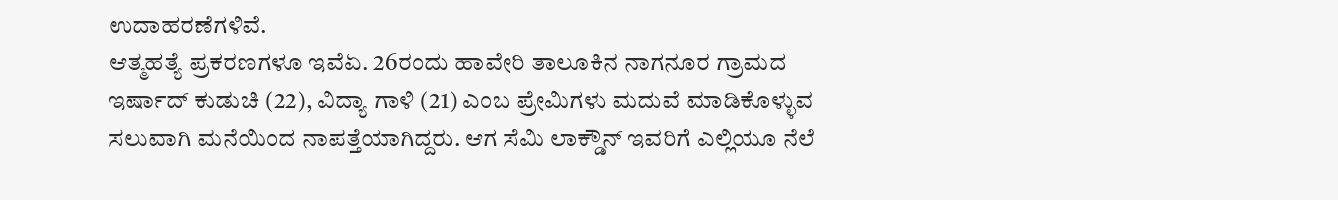ಉದಾಹರಣೆಗಳಿವೆ.
ಆತ್ಮಹತ್ಯೆ ಪ್ರಕರಣಗಳೂ ಇವೆಏ. 26ರಂದು ಹಾವೇರಿ ತಾಲೂಕಿನ ನಾಗನೂರ ಗ್ರಾಮದ ಇರ್ಷಾದ್ ಕುಡುಚಿ (22), ವಿದ್ಯಾ ಗಾಳಿ (21) ಎಂಬ ಪ್ರೇಮಿಗಳು ಮದುವೆ ಮಾಡಿಕೊಳ್ಳುವ ಸಲುವಾಗಿ ಮನೆಯಿಂದ ನಾಪತ್ತೆಯಾಗಿದ್ದರು. ಆಗ ಸೆಮಿ ಲಾಕ್ಡೌನ್ ಇವರಿಗೆ ಎಲ್ಲಿಯೂ ನೆಲೆ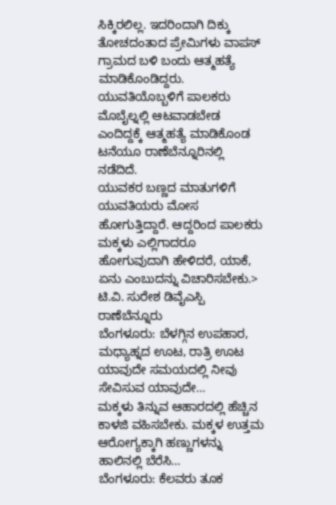ಸಿಕ್ಕಿರಲಿಲ್ಲ. ಇದರಿಂದಾಗಿ ದಿಕ್ಕು ತೋಚದಂತಾದ ಪ್ರೇಮಿಗಳು ವಾಪಸ್ ಗ್ರಾಮದ ಬಳಿ ಬಂದು ಆತ್ಮಹತ್ಯೆ ಮಾಡಿಕೊಂಡಿದ್ದರು. ಯುವತಿಯೊಬ್ಬಳಿಗೆ ಪಾಲಕರು ಮೊಬೈಲ್ನಲ್ಲಿ ಆಟವಾಡಬೇಡ ಎಂದಿದ್ದಕ್ಕೆ ಆತ್ಮಹತ್ಯೆ ಮಾಡಿಕೊಂಡ ಟನೆಯೂ ರಾಣೆಬೆನ್ನೂರಿನಲ್ಲಿ ನಡೆದಿದೆ.
ಯುವಕರ ಬಣ್ಣದ ಮಾತುಗಳಿಗೆ ಯುವತಿಯರು ಮೋಸ ಹೋಗುತ್ತಿದ್ದಾರೆ. ಆದ್ದರಿಂದ ಪಾಲಕರು ಮಕ್ಕಳು ಎಲ್ಲಿಗಾದರೂ ಹೋಗುವುದಾಗಿ ಹೇಳಿದರೆ, ಯಾಕೆ, ಏನು ಎಂಬುದನ್ನು ವಿಚಾರಿಸಬೇಕು.> ಟಿ.ವಿ. ಸುರೇಶ ಡಿವೈಎಸ್ಪಿ ರಾಣೆಬೆನ್ನೂರು
ಬೆಂಗಳೂರು: ಬೆಳಗ್ಗಿನ ಉಪಹಾರ, ಮಧ್ಯಾಹ್ನದ ಊಟ, ರಾತ್ರಿ ಊಟ ಯಾವುದೇ ಸಮಯದಲ್ಲಿ ನೀವು ಸೇವಿಸುವ ಯಾವುದೇ…
ಮಕ್ಕಳು ತಿನ್ನುವ ಆಹಾರದಲ್ಲಿ ಹೆಚ್ಚಿನ ಕಾಳಜಿ ವಹಿಸಬೇಕು. ಮಕ್ಕಳ ಉತ್ತಮ ಆರೋಗ್ಯಕ್ಕಾಗಿ ಹಣ್ಣುಗಳನ್ನು ಹಾಲಿನಲ್ಲಿ ಬೆರೆಸಿ…
ಬೆಂಗಳೂರು: ಕೆಲವರು ತೂಕ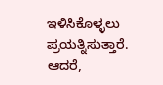ಇಳಿಸಿಕೊಳ್ಳಲು ಪ್ರಯತ್ನಿಸುತ್ತಾರೆ. ಆದರೆ,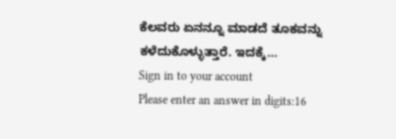ಕೆಲವರು ಏನನ್ನೂ ಮಾಡದೆ ತೂಕವನ್ನು ಕಳೆದುಕೊಳ್ಳುತ್ತಾರೆ. ಇದಕ್ಕೆ…
Sign in to your account
Please enter an answer in digits:16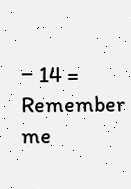− 14 =
Remember me